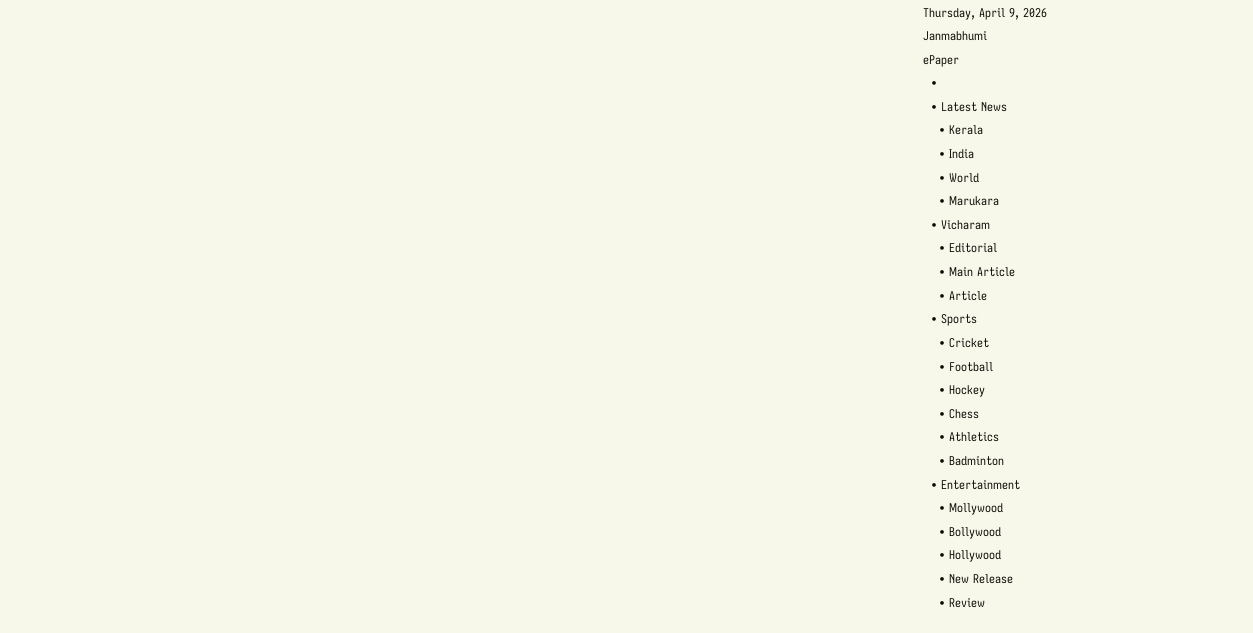Thursday, April 9, 2026
Janmabhumi
ePaper
  •
  • Latest News
    • Kerala
    • India
    • World
    • Marukara
  • Vicharam
    • Editorial
    • Main Article
    • Article
  • Sports
    • Cricket
    • Football
    • Hockey
    • Chess
    • Athletics
    • Badminton
  • Entertainment
    • Mollywood
    • Bollywood
    • Hollywood
    • New Release
    • Review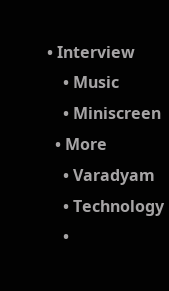• Interview
    • Music
    • Miniscreen
  • More
    • Varadyam
    • Technology
    •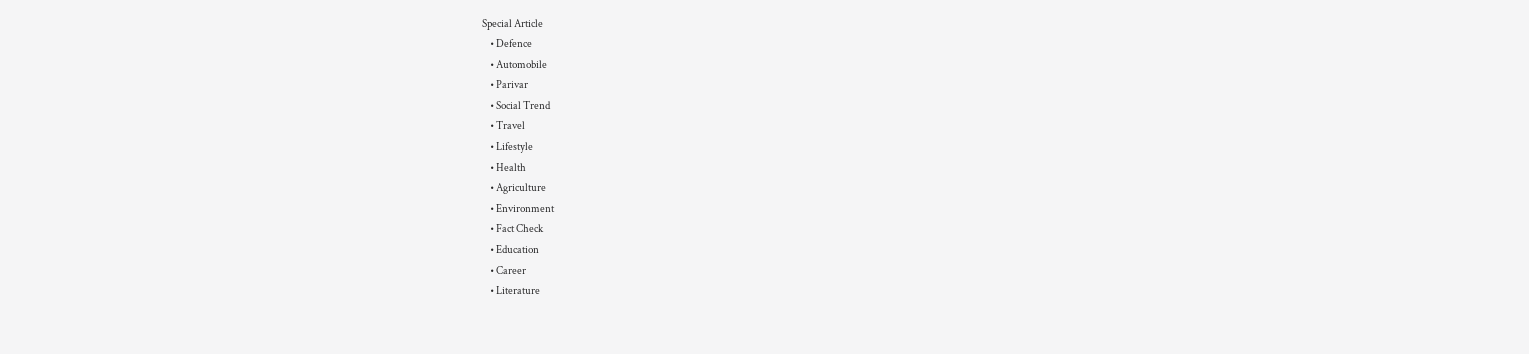Special Article
    • Defence
    • Automobile
    • Parivar
    • Social Trend
    • Travel
    • Lifestyle
    • Health
    • Agriculture
    • Environment
    • Fact Check
    • Education
    • Career
    • Literature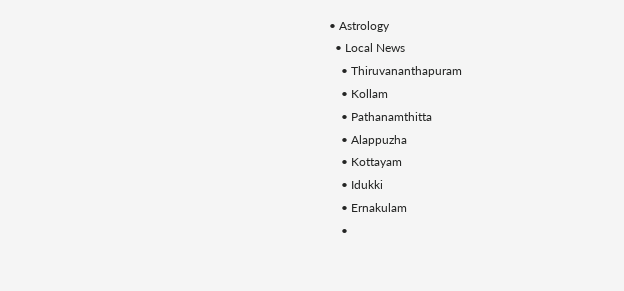• Astrology
  • Local News
    • Thiruvananthapuram
    • Kollam
    • Pathanamthitta
    • Alappuzha
    • Kottayam
    • Idukki
    • Ernakulam
    •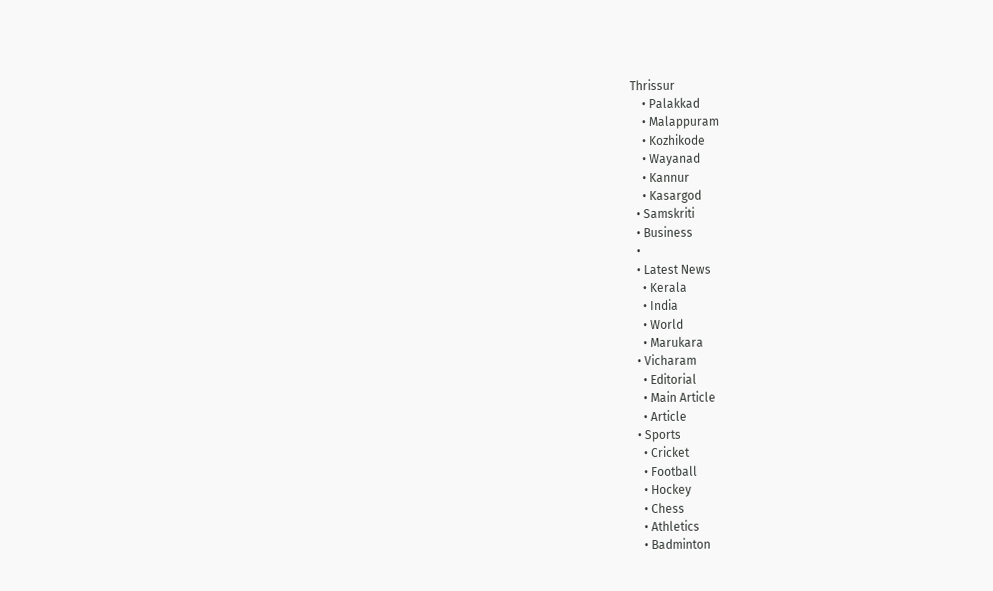Thrissur
    • Palakkad
    • Malappuram
    • Kozhikode
    • Wayanad
    • Kannur
    • Kasargod
  • Samskriti
  • Business
  •
  • Latest News
    • Kerala
    • India
    • World
    • Marukara
  • Vicharam
    • Editorial
    • Main Article
    • Article
  • Sports
    • Cricket
    • Football
    • Hockey
    • Chess
    • Athletics
    • Badminton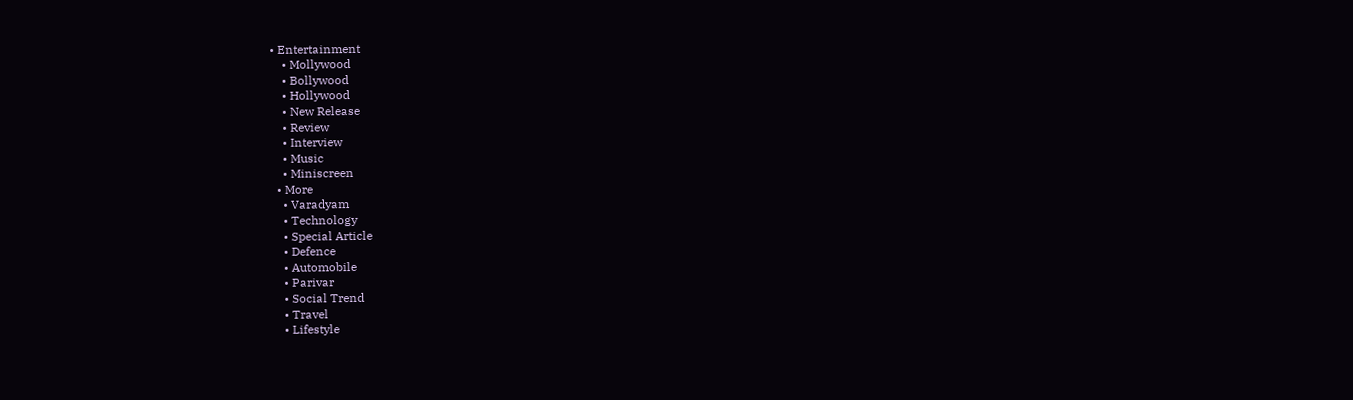• Entertainment
    • Mollywood
    • Bollywood
    • Hollywood
    • New Release
    • Review
    • Interview
    • Music
    • Miniscreen
  • More
    • Varadyam
    • Technology
    • Special Article
    • Defence
    • Automobile
    • Parivar
    • Social Trend
    • Travel
    • Lifestyle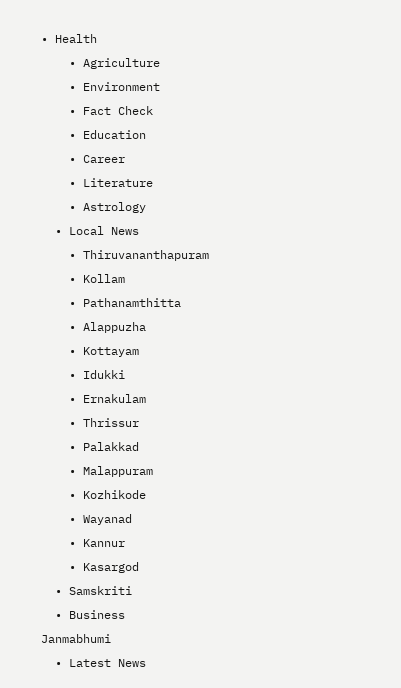• Health
    • Agriculture
    • Environment
    • Fact Check
    • Education
    • Career
    • Literature
    • Astrology
  • Local News
    • Thiruvananthapuram
    • Kollam
    • Pathanamthitta
    • Alappuzha
    • Kottayam
    • Idukki
    • Ernakulam
    • Thrissur
    • Palakkad
    • Malappuram
    • Kozhikode
    • Wayanad
    • Kannur
    • Kasargod
  • Samskriti
  • Business
Janmabhumi
  • Latest News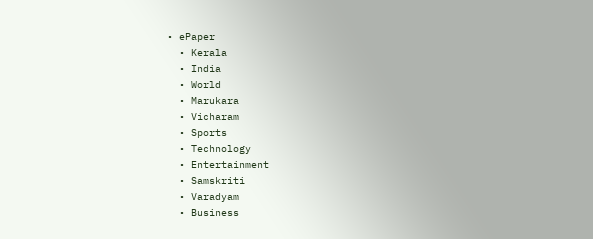• ePaper
  • Kerala
  • India
  • World
  • Marukara
  • Vicharam
  • Sports
  • Technology
  • Entertainment
  • Samskriti
  • Varadyam
  • Business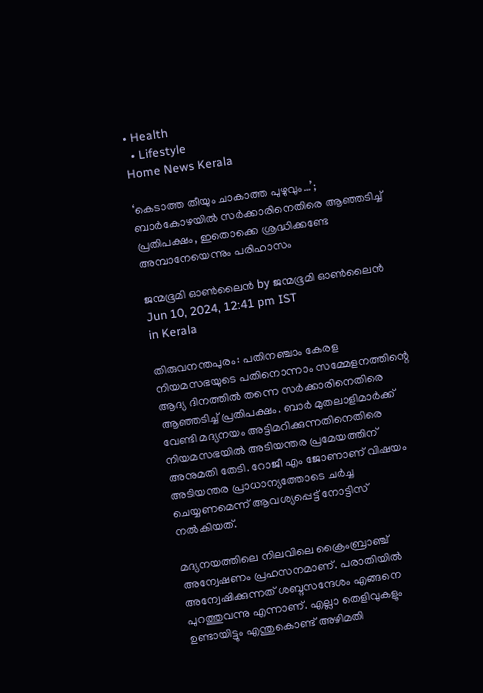• Health
  • Lifestyle
Home News Kerala

‘കെടാത്ത തീയും ചാകാത്ത പുഴുവും…’; ബാർകോഴയിൽ സർക്കാരിനെതിരെ ആഞ്ഞടിച്ച് പ്രതിപക്ഷം, ഇതൊക്കെ ശ്രദ്ധിക്കണ്ടേ അമ്പാനേയെന്നും പരിഹാസം

ജന്മഭൂമി ഓണ്‍ലൈന്‍ by ജന്മഭൂമി ഓണ്‍ലൈന്‍
Jun 10, 2024, 12:41 pm IST
in Kerala

തിരുവനന്തപുരം: പതിനഞ്ചാം കേരള നിയമസഭയുടെ പതിനൊന്നാം സമ്മേളനത്തിന്റെ ആദ്യ ദിനത്തിൽ തന്നെ സർക്കാരിനെതിരെ ആഞ്ഞടിച്ച് പ്രതിപക്ഷം. ബാർ മുതലാളിമാർക്ക് വേണ്ടി മദ്യനയം അട്ടിമറിക്കുന്നതിനെതിരെ നിയമസഭയിൽ അടിയന്തര പ്രമേയത്തിന് അനുമതി തേടി. റോജീ എം ജോണാണ് വിഷയം അടിയന്തര പ്രാധാന്യത്തോടെ ചർച്ച ചെയ്യണമെന്ന് ആവശ്യപ്പെട്ട് നോട്ടിസ് നൽകിയത്.

മദ്യനയത്തിലെ നിലവിലെ ക്രൈംബ്രാഞ്ച് അന്വേഷണം പ്രഹസനമാണ്. പരാതിയില്‍ അന്വേഷിക്കുന്നത് ശബ്ദസന്ദേശം എങ്ങനെ പുറത്തുവന്നു എന്നാണ്. എല്ലാ തെളിവുകളും ഉണ്ടായിട്ടും എന്തുകൊണ്ട് അഴിമതി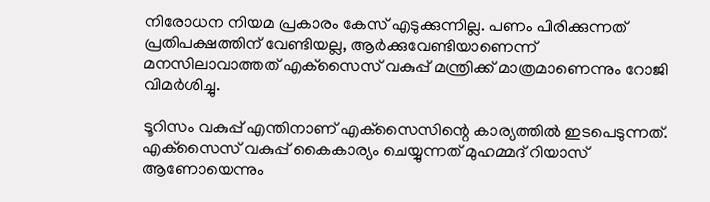നിരോധന നിയമ പ്രകാരം കേസ് എടുക്കുന്നില്ല. പണം പിരിക്കുന്നത് പ്രതിപക്ഷത്തിന് വേണ്ടിയല്ല, ആര്‍ക്കുവേണ്ടിയാണെന്ന് മനസിലാവാത്തത് എക്‌സൈസ് വകുപ്പ് മന്ത്രിക്ക് മാത്രമാണെന്നും റോജി വിമര്‍ശിച്ചു.

ടൂറിസം വകുപ്പ് എന്തിനാണ് എക്‌സൈസിന്റെ കാര്യത്തില്‍ ഇടപെടുന്നത്. എക്‌സൈസ് വകുപ്പ് കൈകാര്യം ചെയ്യുന്നത് മുഹമ്മദ് റിയാസ് ആണോയെന്നും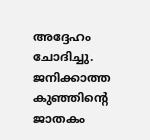അദ്ദേഹം ചോദിച്ചു. ജനിക്കാത്ത കുഞ്ഞിന്റെ ജാതകം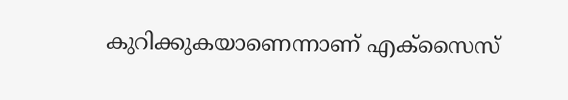കുറിക്കുകയാണെന്നാണ് എക്‌സൈസ്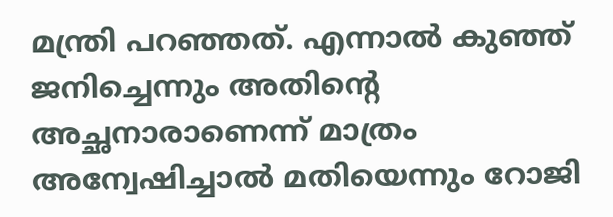മന്ത്രി പറഞ്ഞത്. എന്നാല്‍ കുഞ്ഞ് ജനിച്ചെന്നും അതിന്റെ അച്ഛനാരാണെന്ന് മാത്രം അന്വേഷിച്ചാല്‍ മതിയെന്നും റോജി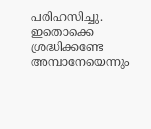പരിഹസിച്ചു. ഇതൊക്കെ ശ്രദ്ധിക്കണ്ടേ അമ്പാനേയെന്നും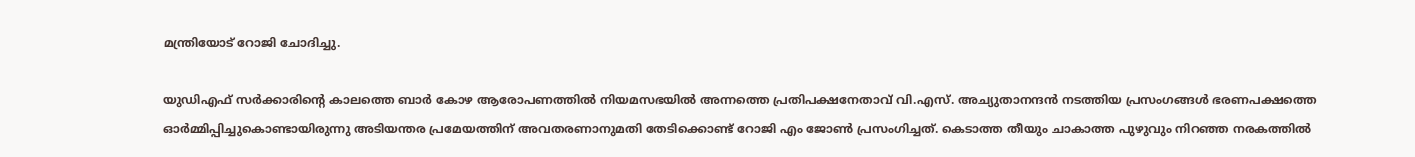മന്ത്രിയോട് റോജി ചോദിച്ചു.

യുഡിഎഫ് സര്‍ക്കാരിന്റെ കാലത്തെ ബാര്‍ കോഴ ആരോപണത്തില്‍ നിയമസഭയില്‍ അന്നത്തെ പ്രതിപക്ഷനേതാവ് വി.എസ്. അച്യുതാനന്ദന്‍ നടത്തിയ പ്രസംഗങ്ങള്‍ ഭരണപക്ഷത്തെ ഓർമ്മിപ്പിച്ചുകൊണ്ടായിരുന്നു അടിയന്തര പ്രമേയത്തിന് അവതരണാനുമതി തേടിക്കൊണ്ട് റോജി എം ജോൺ പ്രസംഗിച്ചത്. കെടാത്ത തീയും ചാകാത്ത പുഴുവും നിറഞ്ഞ നരകത്തില്‍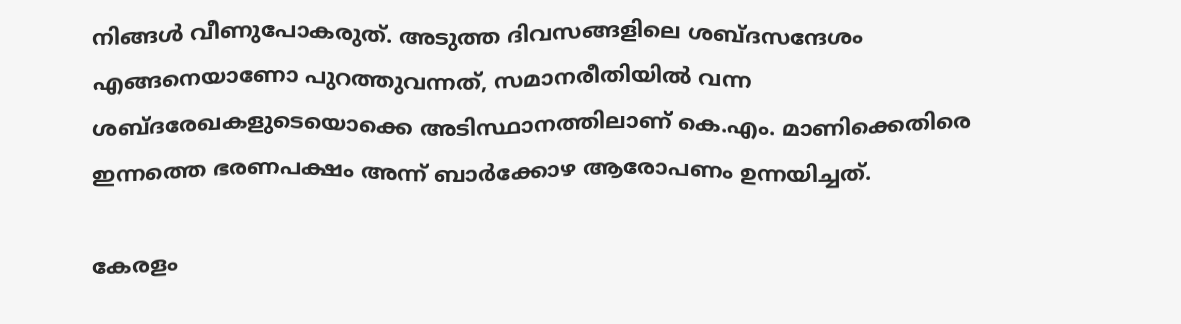നിങ്ങള്‍ വീണുപോകരുത്. അടുത്ത ദിവസങ്ങളിലെ ശബ്ദസന്ദേശം എങ്ങനെയാണോ പുറത്തുവന്നത്, സമാനരീതിയില്‍ വന്ന ശബ്ദരേഖകളുടെയൊക്കെ അടിസ്ഥാനത്തിലാണ് കെ.എം. മാണിക്കെതിരെ ഇന്നത്തെ ഭരണപക്ഷം അന്ന് ബാര്‍ക്കോഴ ആരോപണം ഉന്നയിച്ചത്.

കേരളം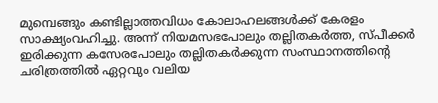മുമ്പെങ്ങും കണ്ടില്ലാത്തവിധം കോലാഹലങ്ങള്‍ക്ക് കേരളം സാക്ഷ്യംവഹിച്ചു. അന്ന് നിയമസഭപോലും തല്ലിതകര്‍ത്ത, സ്പീക്കര്‍ ഇരിക്കുന്ന കസേരപോലും തല്ലിതകര്‍ക്കുന്ന സംസ്ഥാനത്തിന്റെ ചരിത്രത്തില്‍ ഏറ്റവും വലിയ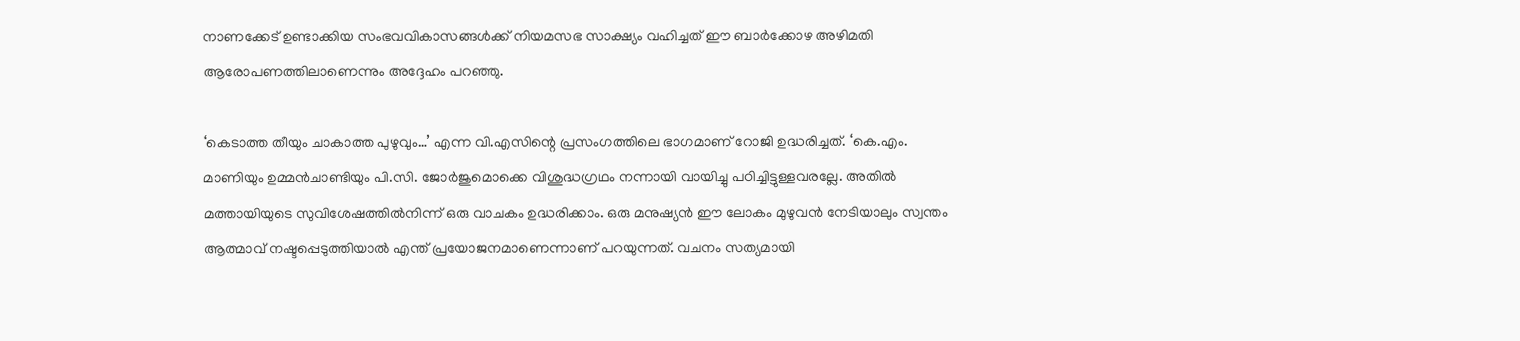നാണക്കേട് ഉണ്ടാക്കിയ സംഭവവികാസങ്ങള്‍ക്ക് നിയമസഭ സാക്ഷ്യം വഹിച്ചത് ഈ ബാര്‍ക്കോഴ അഴിമതി ആരോപണത്തിലാണെന്നും അദ്ദേഹം പറഞ്ഞു.

‘കെടാത്ത തീയും ചാകാത്ത പുഴുവും…’ എന്ന വി.എസിന്റെ പ്രസംഗത്തിലെ ഭാഗമാണ് റോജി ഉദ്ധരിച്ചത്. ‘കെ.എം. മാണിയും ഉമ്മന്‍ചാണ്ടിയും പി.സി. ജോര്‍ജുമൊക്കെ വിശുദ്ധഗ്രഥം നന്നായി വായിച്ചു പഠിച്ചിട്ടുള്ളവരല്ലേ. അതില്‍ മത്തായിയുടെ സുവിശേഷത്തില്‍നിന്ന് ഒരു വാചകം ഉദ്ധരിക്കാം. ഒരു മനുഷ്യന്‍ ഈ ലോകം മുഴുവന്‍ നേടിയാലും സ്വന്തം ആത്മാവ് നഷ്ടപ്പെടുത്തിയാല്‍ എന്ത് പ്രയോജനമാണെന്നാണ് പറയുന്നത്. വചനം സത്യമായി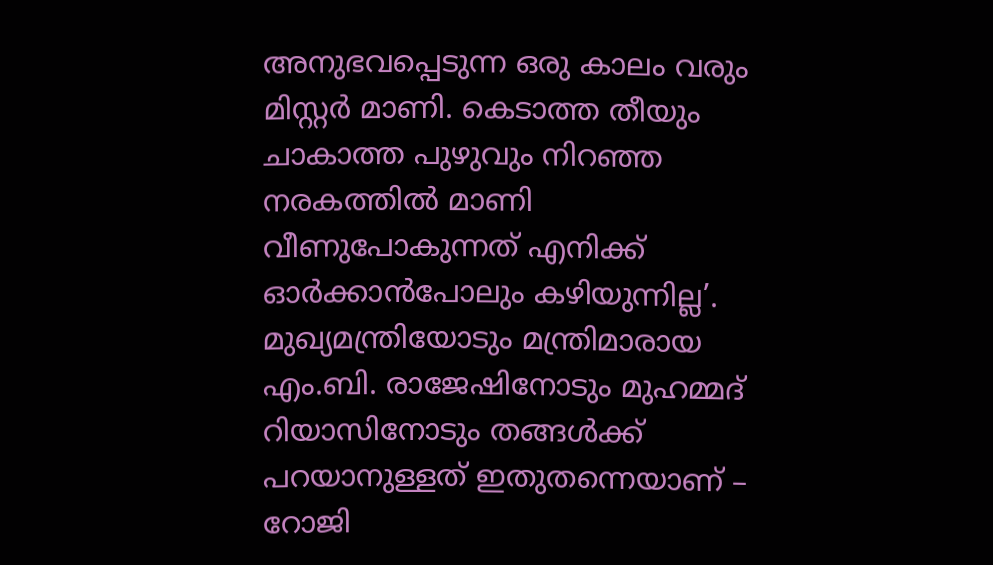അനുഭവപ്പെടുന്ന ഒരു കാലം വരും മിസ്റ്റര്‍ മാണി. കെടാത്ത തീയും ചാകാത്ത പുഴുവും നിറഞ്ഞ നരകത്തില്‍ മാണി വീണുപോകുന്നത് എനിക്ക് ഓര്‍ക്കാന്‍പോലും കഴിയുന്നില്ല’. മുഖ്യമന്ത്രിയോടും മന്ത്രിമാരായ എം.ബി. രാജേഷിനോടും മുഹമ്മദ് റിയാസിനോടും തങ്ങള്‍ക്ക് പറയാനുള്ളത് ഇതുതന്നെയാണ് – റോജി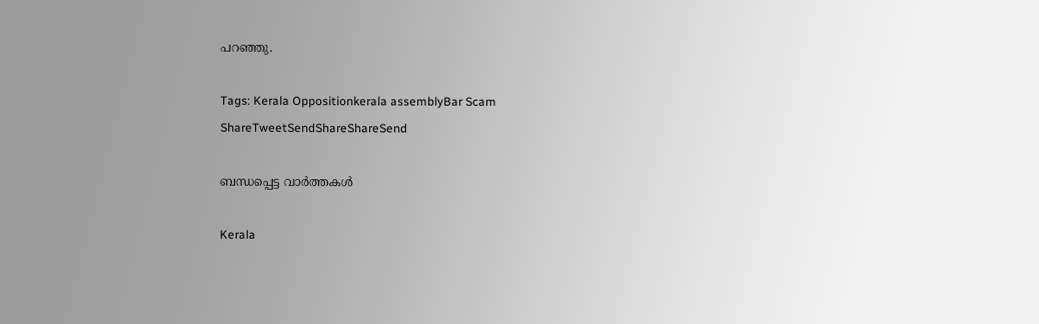പറഞ്ഞു.

Tags: Kerala Oppositionkerala assemblyBar Scam
ShareTweetSendShareShareSend

ബന്ധപ്പെട്ട വാര്‍ത്തകള്‍

Kerala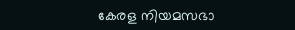കേരള നിയമസഭാ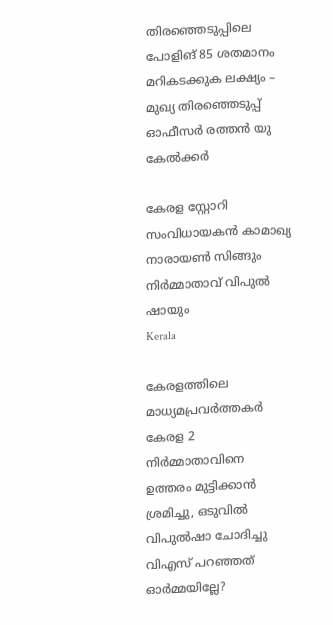തിരഞ്ഞെടുപ്പിലെ പോളിങ് 85 ശതമാനം മറികടക്കുക ലക്ഷ്യം – മുഖ്യ തിരഞ്ഞെടുപ്പ് ഓഫീസർ രത്തൻ യു കേൽക്കർ

കേരള സ്റ്റോറി സംവിധായകന്‍ കാമാഖ്യ നാരായണ്‍ സിങ്ങും നിര്‍മ്മാതാവ് വിപുല്‍ ഷായും
Kerala

കേരളത്തിലെ മാധ്യമപ്രവര്‍ത്തകര്‍ കേരള 2 നിര്‍മ്മാതാവിനെ ഉത്തരം മുട്ടിക്കാന്‍ ശ്രമിച്ചു, ഒടുവില്‍ വിപുല്‍ഷാ ചോദിച്ചു വിഎസ് പറഞ്ഞത് ഓര്‍മ്മയില്ലേ?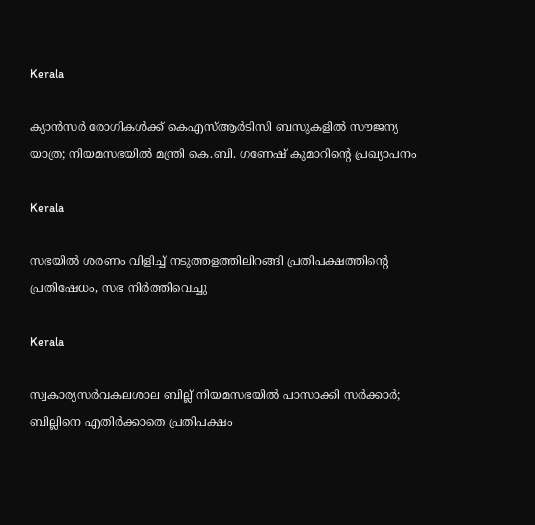Kerala

ക‍്യാൻസർ രോഗികൾക്ക് കെഎസ്ആർടിസി ബസുകളിൽ സൗജന്യ യാത്ര; നിയമസഭയിൽ മന്ത്രി കെ.ബി. ഗണേഷ് കുമാറിന്റെ പ്രഖ്യാപനം

Kerala

സഭയിൽ ശരണം വിളിച്ച് നടുത്തളത്തിലിറങ്ങി പ്രതിപക്ഷത്തിന്റെ പ്രതിഷേധം, സഭ നിർത്തിവെച്ചു

Kerala

സ്വകാര്യസർവകലശാല ബില്ല് നിയമസഭയിൽ പാസാക്കി സർക്കാർ; ബില്ലിനെ എതിർക്കാതെ പ്രതിപക്ഷം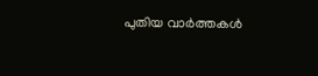പുതിയ വാര്‍ത്തകള്‍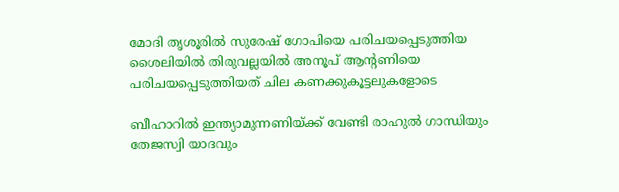മോദി തൃശൂരില്‍ സുരേഷ് ഗോപിയെ പരിചയപ്പെടുത്തിയ ശൈലിയില്‍ തിരുവല്ലയില്‍ അനൂപ് ആന്‍റണിയെ പരിചയപ്പെടുത്തിയത് ചില കണക്കുകൂട്ടലുകളോടെ

ബീഹാറില്‍ ഇന്ത്യാമുന്നണിയ്ക്ക് വേണ്ടി രാഹുല്‍ ഗാന്ധിയും തേജസ്വി യാദവും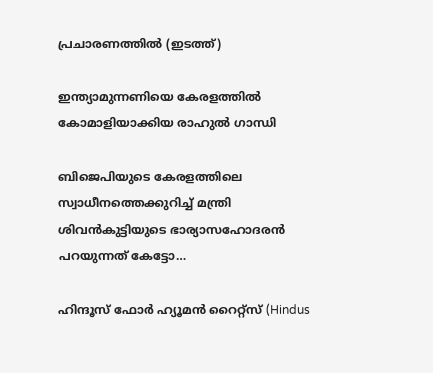പ്രചാരണത്തില്‍ (ഇടത്ത്)

ഇന്ത്യാമുന്നണിയെ കേരളത്തില്‍ കോമാളിയാക്കിയ രാഹുല്‍ ഗാന്ധി

ബിജെപിയുടെ കേരളത്തിലെ സ്വാധീനത്തെക്കുറിച്ച് മന്ത്രി ശിവന്‍കുട്ടിയുടെ ഭാര്യാസഹോദരന്‍ പറയുന്നത് കേട്ടോ…

ഹിന്ദൂസ് ഫോര്‍ ഹ്യൂമന്‍ റൈറ്റ്സ് (Hindus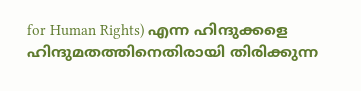for Human Rights) എന്ന ഹിന്ദുക്കളെ ഹിന്ദുമതത്തിനെതിരായി തിരിക്കുന്ന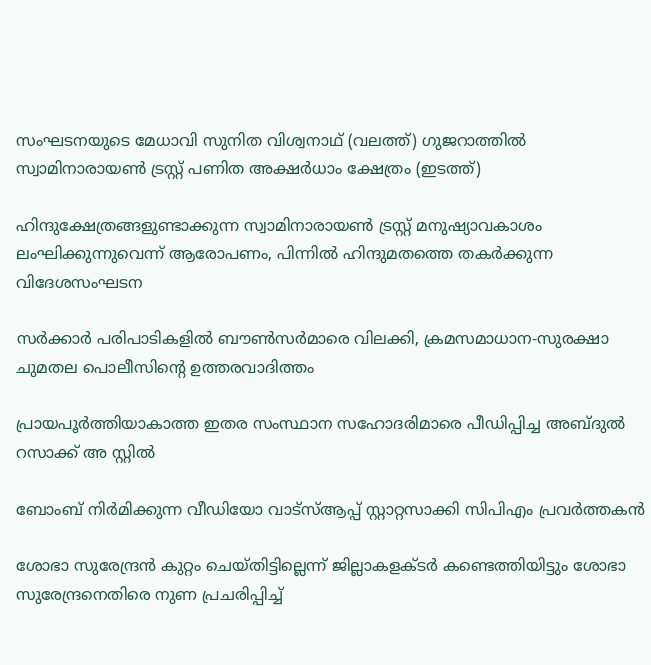സംഘടനയുടെ മേധാവി സുനിത വിശ്വനാഥ് (വലത്ത്) ഗുജറാത്തില്‍ സ്വാമിനാരായണ്‍ ട്രസ്റ്റ് പണിത അക്ഷര്‍ധാം ക്ഷേത്രം (ഇടത്ത്)

ഹിന്ദുക്ഷേത്രങ്ങളുണ്ടാക്കുന്ന സ്വാമിനാരായണ്‍ ട്രസ്റ്റ് മനുഷ്യാവകാശം ലംഘിക്കുന്നുവെന്ന് ആരോപണം, പിന്നില്‍ ഹിന്ദുമതത്തെ തകര്‍ക്കുന്ന വിദേശസംഘടന

സര്‍ക്കാര്‍ പരിപാടികളില്‍ ബൗണ്‍സര്‍മാരെ വിലക്കി, ക്രമസമാധാന-സുരക്ഷാ ചുമതല പൊലീസിന്റെ ഉത്തരവാദിത്തം

പ്രായപൂര്‍ത്തിയാകാത്ത ഇതര സംസ്ഥാന സഹോദരിമാരെ പീഡിപ്പിച്ച അബ്ദുല്‍ റസാക്ക് അ സ്റ്റില്‍

ബോംബ് നിര്‍മിക്കുന്ന വീഡിയോ വാട്‌സ്ആപ്പ് സ്റ്റാറ്റസാക്കി സിപിഎം പ്രവര്‍ത്തകന്‍

ശോഭാ സുരേന്ദ്രന്‍ കുറ്റം ചെയ്തിട്ടില്ലെന്ന് ജില്ലാകളക്ടര്‍ കണ്ടെത്തിയിട്ടും ശോഭാ സുരേന്ദ്രനെതിരെ നുണ പ്രചരിപ്പിച്ച്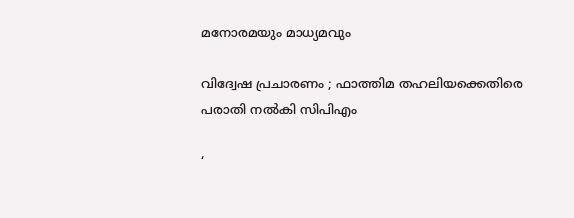മനോരമയും മാധ്യമവും

വിദ്വേഷ പ്രചാരണം ; ഫാത്തിമ തഹലിയക്കെതിരെ പരാതി നല്‍കി സിപിഎം

‘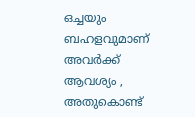ഒച്ചയും ബഹളവുമാണ് അവർക്ക് ആവശ്യം , അതുകൊണ്ട്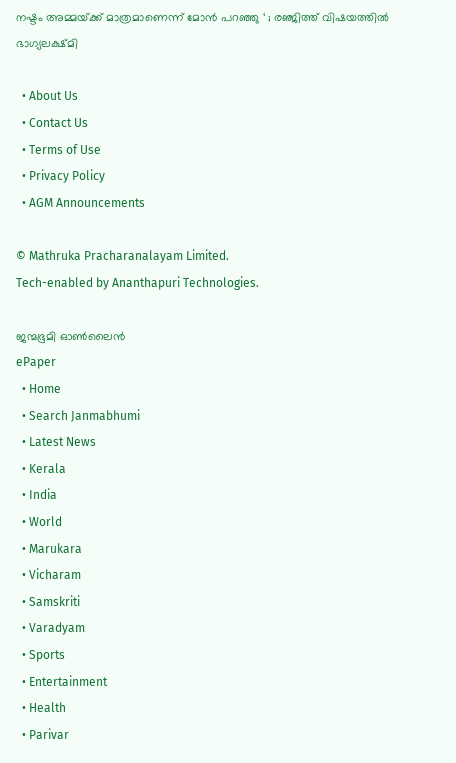നഷ്ടം അമ്മയ്‌ക്ക് മാത്രമാണെന്ന് മോൻ പറഞ്ഞു ‘ ; രഞ്ജിത്ത് വിഷയത്തിൽ ഭാഗ്യലക്ഷ്മി

  • About Us
  • Contact Us
  • Terms of Use
  • Privacy Policy
  • AGM Announcements

© Mathruka Pracharanalayam Limited.
Tech-enabled by Ananthapuri Technologies.

ജന്മഭൂമി ഓണ്‍ലൈന്‍
ePaper
  • Home
  • Search Janmabhumi
  • Latest News
  • Kerala
  • India
  • World
  • Marukara
  • Vicharam
  • Samskriti
  • Varadyam
  • Sports
  • Entertainment
  • Health
  • Parivar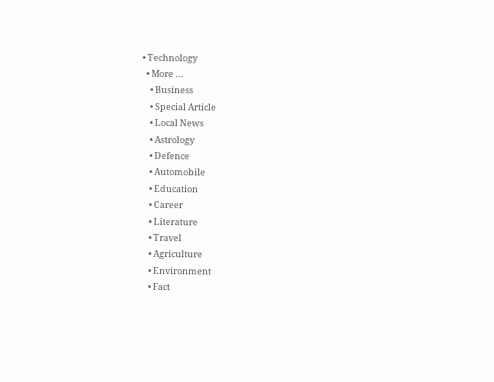• Technology
  • More …
    • Business
    • Special Article
    • Local News
    • Astrology
    • Defence
    • Automobile
    • Education
    • Career
    • Literature
    • Travel
    • Agriculture
    • Environment
    • Fact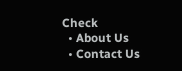Check
  • About Us
  • Contact Us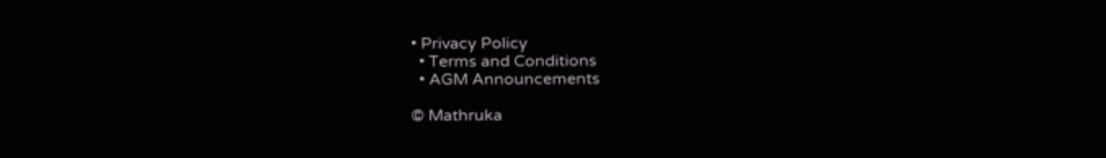• Privacy Policy
  • Terms and Conditions
  • AGM Announcements

© Mathruka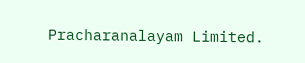Pracharanalayam Limited.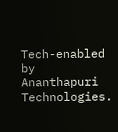Tech-enabled by Ananthapuri Technologies.